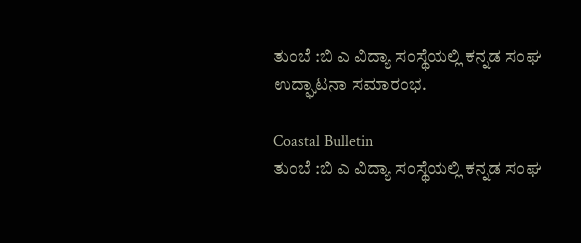ತುಂಬೆ :ಬಿ ಎ ವಿದ್ಯಾ ಸಂಸ್ಥೆಯಲ್ಲಿ ಕನ್ನಡ ಸಂಘ ಉದ್ಘಾಟನಾ ಸಮಾರಂಭ.

Coastal Bulletin
ತುಂಬೆ :ಬಿ ಎ ವಿದ್ಯಾ ಸಂಸ್ಥೆಯಲ್ಲಿ ಕನ್ನಡ ಸಂಘ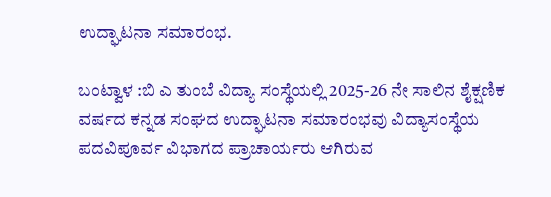ಉದ್ಘಾಟನಾ ಸಮಾರಂಭ.

ಬಂಟ್ವಾಳ :ಬಿ ಎ ತುಂಬೆ ವಿದ್ಯಾ ಸಂಸ್ಥೆಯಲ್ಲಿ 2025-26 ನೇ ಸಾಲಿನ ಶೈಕ್ಷಣಿಕ ವರ್ಷದ ಕನ್ನಡ ಸಂಘದ ಉದ್ಘಾಟನಾ ಸಮಾರಂಭವು ವಿದ್ಯಾಸಂಸ್ಥೆಯ ಪದವಿಪೂರ್ವ ವಿಭಾಗದ ಪ್ರಾಚಾರ್ಯರು ಆಗಿರುವ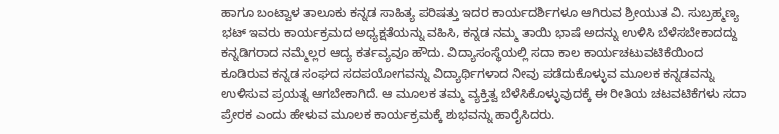ಹಾಗೂ ಬಂಟ್ವಾಳ ತಾಲೂಕು ಕನ್ನಡ ಸಾಹಿತ್ಯ ಪರಿಷತ್ತು ಇದರ ಕಾರ್ಯದರ್ಶಿಗಳೂ ಆಗಿರುವ ಶ್ರೀಯುತ ವಿ. ಸುಬ್ರಹ್ಮಣ್ಯ ಭಟ್ ಇವರು ಕಾರ್ಯಕ್ರಮದ ಅಧ್ಯಕ್ಷತೆಯನ್ನು ವಹಿಸಿ, ಕನ್ನಡ ನಮ್ಮ ತಾಯಿ ಭಾಷೆ ಅದನ್ನು ಉಳಿಸಿ ಬೆಳೆಸಬೇಕಾದದ್ದು ಕನ್ನಡಿಗರಾದ ನಮ್ಮೆಲ್ಲರ ಆದ್ಯ ಕರ್ತವ್ಯವೂ ಹೌದು. ವಿದ್ಯಾಸಂಸ್ಥೆಯಲ್ಲಿ ಸದಾ ಕಾಲ ಕಾರ್ಯಚಟುವಟಿಕೆಯಿಂದ ಕೂಡಿರುವ ಕನ್ನಡ ಸಂಘದ ಸದಪಯೋಗವನ್ನು ವಿದ್ಯಾರ್ಥಿಗಳಾದ ನೀವು ಪಡೆದುಕೊಳ್ಳುವ ಮೂಲಕ ಕನ್ನಡವನ್ನು ಉಳಿಸುವ ಪ್ರಯತ್ನ ಆಗಬೇಕಾಗಿದೆ. ಆ ಮೂಲಕ ತಮ್ಮ ವ್ಯಕ್ತಿತ್ವ ಬೆಳೆಸಿಕೊಳ್ಳುವುದಕ್ಕೆ ಈ ರೀತಿಯ ಚಟವಟಿಕೆಗಳು ಸದಾ ಪ್ರೇರಕ ಎಂದು ಹೇಳುವ ಮೂಲಕ ಕಾರ್ಯಕ್ರಮಕ್ಕೆ ಶುಭವನ್ನು ಹಾರೈಸಿದರು.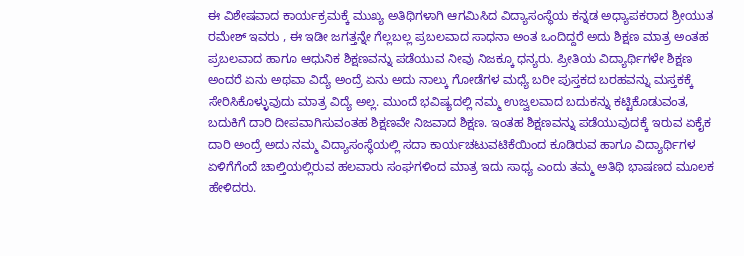ಈ ವಿಶೇಷವಾದ ಕಾರ್ಯಕ್ರಮಕ್ಕೆ ಮುಖ್ಯ ಅತಿಥಿಗಳಾಗಿ ಆಗಮಿಸಿದ ವಿದ್ಯಾಸಂಸ್ಥೆಯ ಕನ್ನಡ ಅಧ್ಯಾಪಕರಾದ ಶ್ರೀಯುತ ರಮೇಶ್ ಇವರು , ಈ ಇಡೀ ಜಗತ್ತನ್ನೇ ಗೆಲ್ಲಬಲ್ಲ ಪ್ರಬಲವಾದ ಸಾಧನಾ ಅಂತ ಒಂದಿದ್ದರೆ ಅದು ಶಿಕ್ಷಣ ಮಾತ್ರ ಅಂತಹ ಪ್ರಬಲವಾದ ಹಾಗೂ ಆಧುನಿಕ ಶಿಕ್ಷಣವನ್ನು ಪಡೆಯುವ ನೀವು ನಿಜಕ್ಕೂ ಧನ್ಯರು. ಪ್ರೀತಿಯ ವಿದ್ಯಾರ್ಥಿಗಳೇ ಶಿಕ್ಷಣ ಅಂದರೆ ಏನು ಅಥವಾ ವಿದ್ಯೆ ಅಂದ್ರೆ ಏನು ಅದು ನಾಲ್ಕು ಗೋಡೆಗಳ ಮಧ್ಯೆ ಬರೀ ಪುಸ್ತಕದ ಬರಹವನ್ನು ಮಸ್ತಕಕ್ಕೆ ಸೇರಿಸಿಕೊಳ್ಳುವುದು ಮಾತ್ರ ವಿದ್ಯೆ ಅಲ್ಲ. ಮುಂದೆ ಭವಿಷ್ಯದಲ್ಲಿ ನಮ್ಮ ಉಜ್ವಲವಾದ ಬದುಕನ್ನು ಕಟ್ಟಿಕೊಡುವಂತ, ಬದುಕಿಗೆ ದಾರಿ ದೀಪವಾಗಿಸುವಂತಹ ಶಿಕ್ಷಣವೇ ನಿಜವಾದ ಶಿಕ್ಷಣ. ಇಂತಹ ಶಿಕ್ಷಣವನ್ನು ಪಡೆಯುವುದಕ್ಕೆ ಇರುವ ಏಕೈಕ ದಾರಿ ಅಂದ್ರೆ ಅದು ನಮ್ಮ ವಿದ್ಯಾಸಂಸ್ಥೆಯಲ್ಲಿ ಸದಾ ಕಾರ್ಯಚಟುವಟಿಕೆಯಿಂದ ಕೂಡಿರುವ ಹಾಗೂ ವಿದ್ಯಾರ್ಥಿಗಳ ಏಳಿಗೆಗೆಂದೆ ಚಾಲ್ತಿಯಲ್ಲಿರುವ ಹಲವಾರು ಸಂಘಗಳಿಂದ ಮಾತ್ರ ಇದು ಸಾಧ್ಯ ಎಂದು ತಮ್ಮ ಅತಿಥಿ ಭಾಷಣದ ಮೂಲಕ ಹೇಳಿದರು.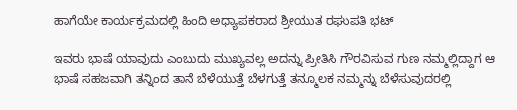ಹಾಗೆಯೇ ಕಾರ್ಯಕ್ರಮದಲ್ಲಿ ಹಿಂದಿ ಅಧ್ಯಾಪಕರಾದ ಶ್ರೀಯುತ ರಘುಪತಿ ಭಟ್

ಇವರು ಭಾಷೆ ಯಾವುದು ಎಂಬುದು ಮುಖ್ಯವಲ್ಲ ಅದನ್ನು ಪ್ರೀತಿಸಿ ಗೌರವಿಸುವ ಗುಣ ನಮ್ಮಲ್ಲಿದ್ದಾಗ ಆ ಭಾಷೆ ಸಹಜವಾಗಿ ತನ್ನಿಂದ ತಾನೆ ಬೆಳೆಯುತ್ತೆ ಬೆಳಗುತ್ತೆ ತನ್ಮೂಲಕ ನಮ್ಮನ್ನು ಬೆಳೆಸುವುದರಲ್ಲಿ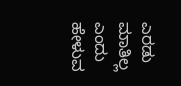ಎರಡು ಮಾತಿಲ್ಲ ಎಂದು ಹೇಳುವ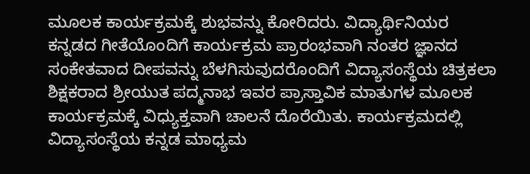ಮೂಲಕ ಕಾರ್ಯಕ್ರಮಕ್ಕೆ ಶುಭವನ್ನು ಕೋರಿದರು. ವಿದ್ಯಾರ್ಥಿನಿಯರ ಕನ್ನಡದ ಗೀತೆಯೊಂದಿಗೆ ಕಾರ್ಯಕ್ರಮ ಪ್ರಾರಂಭವಾಗಿ ನಂತರ ಜ್ಞಾನದ ಸಂಕೇತವಾದ ದೀಪವನ್ನು ಬೆಳಗಿಸುವುದರೊಂದಿಗೆ ವಿದ್ಯಾಸಂಸ್ಥೆಯ ಚಿತ್ರಕಲಾ ಶಿಕ್ಷಕರಾದ ಶ್ರೀಯುತ ಪದ್ಮನಾಭ ಇವರ ಪ್ರಾಸ್ತಾವಿಕ ಮಾತುಗಳ ಮೂಲಕ ಕಾರ್ಯಕ್ರಮಕ್ಕೆ ವಿಧ್ಯುಕ್ತವಾಗಿ ಚಾಲನೆ ದೊರೆಯಿತು. ಕಾರ್ಯಕ್ರಮದಲ್ಲಿ ವಿದ್ಯಾಸಂಸ್ಥೆಯ ಕನ್ನಡ ಮಾಧ್ಯಮ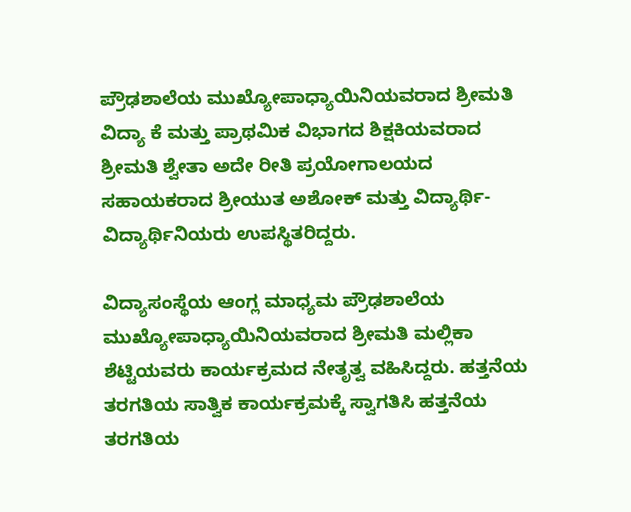ಪ್ರೌಢಶಾಲೆಯ ಮುಖ್ಯೋಪಾಧ್ಯಾಯಿನಿಯವರಾದ ಶ್ರೀಮತಿ ವಿದ್ಯಾ ಕೆ ಮತ್ತು ಪ್ರಾಥಮಿಕ ವಿಭಾಗದ ಶಿಕ್ಷಕಿಯವರಾದ ಶ್ರೀಮತಿ ಶ್ವೇತಾ ಅದೇ ರೀತಿ ಪ್ರಯೋಗಾಲಯದ ಸಹಾಯಕರಾದ ಶ್ರೀಯುತ ಅಶೋಕ್ ಮತ್ತು ವಿದ್ಯಾರ್ಥಿ-ವಿದ್ಯಾರ್ಥಿನಿಯರು ಉಪಸ್ಥಿತರಿದ್ದರು.

ವಿದ್ಯಾಸಂಸ್ಥೆಯ ಆಂಗ್ಲ ಮಾಧ್ಯಮ ಪ್ರೌಢಶಾಲೆಯ ಮುಖ್ಯೋಪಾಧ್ಯಾಯಿನಿಯವರಾದ ಶ್ರೀಮತಿ ಮಲ್ಲಿಕಾ ಶೆಟ್ಟಿಯವರು ಕಾರ್ಯಕ್ರಮದ ನೇತೃತ್ವ ವಹಿಸಿದ್ದರು. ಹತ್ತನೆಯ ತರಗತಿಯ ಸಾತ್ವಿಕ ಕಾರ್ಯಕ್ರಮಕ್ಕೆ ಸ್ವಾಗತಿಸಿ ಹತ್ತನೆಯ ತರಗತಿಯ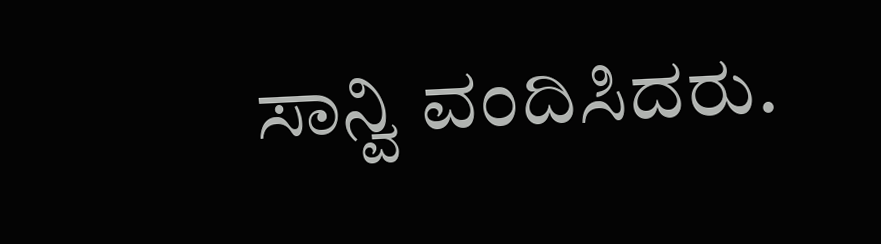ಸಾನ್ವಿ ವಂದಿಸಿದರು.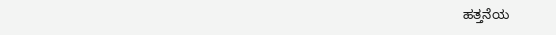ಹತ್ತನೆಯ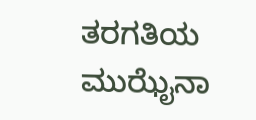ತರಗತಿಯ ಮುಝೈನಾ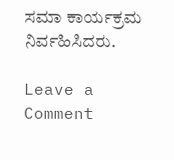ಸಮಾ ಕಾರ್ಯಕ್ರಮ ನಿರ್ವಹಿಸಿದರು.

Leave a Comment